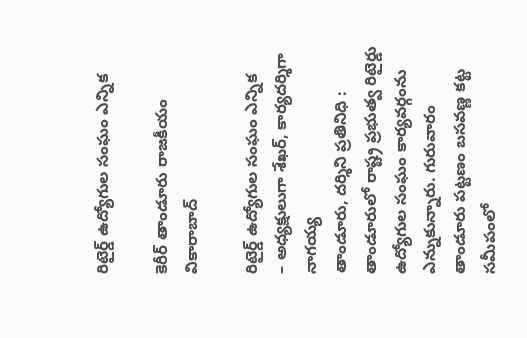రిటైర్డ్ ఉద్యోగుల సంఘం ఎన్నిక

కెరీర్ తాండూరు రాజకీయం వికారాబాద్

రిటైర్డ్ ఉద్యోగుల సంఘం ఎన్నిక
– అధ్యక్షులుగా శేఖర్, కార్యదర్శిగా నాగయ్య
తాండూరు, దర్శిని ప్రతినిధి : తాండూరులో రాష్ట్ర ప్రభుత్వ రిటైర్డు ఉద్యోగుల సంఘం కార్యవర్గంను ఎన్నుకున్నారు. గురువారం తాండూరు పట్టణం బసవణ్ణ కట్ట సమీపంలో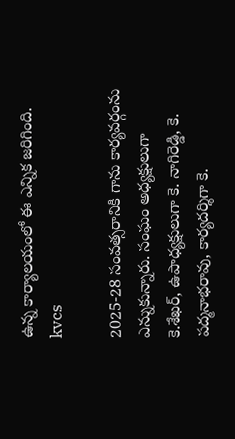ఉన్న కార్యాలయంలో ఈ ఎన్నిక జరిగింది.
kvcs

2025-28 సంవత్సరానికి గాను కార్యవర్గంను ఎన్నుకున్నారు. సంఘం అధ్యక్షులుగా కె.శేఖర్, ఉపాధ్యక్షులుగా కె. నాగిరెడ్డి, కె. పద్మనాభరావు, కార్యదర్శిగా కె.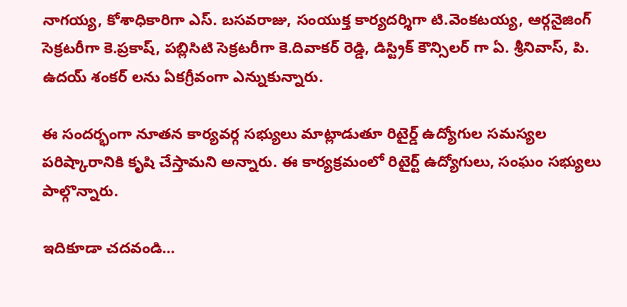నాగయ్య, కోశాధికారిగా ఎస్. బసవరాజు, సంయుక్త కార్యదర్శిగా టి.వెంకటయ్య, ఆర్గనైజింగ్ సెక్రటరీగా కె.ప్రకాష్, పబ్లిసిటి సెక్రటరీగా కె.దివాకర్ రెడ్డి, డిస్ట్రిక్ కౌన్సిలర్ గా ఏ. శ్రీనివాస్, పి. ఉదయ్ శంకర్ లను ఏకగ్రీవంగా ఎన్నుకున్నారు.

ఈ సందర్భంగా నూతన కార్యవర్గ సభ్యులు మాట్లాడుతూ రిటైర్డ్ ఉద్యోగుల సమస్యల పరిష్కారానికి కృషి చేస్తామని అన్నారు. ఈ కార్యక్రమంలో రిటైర్ట్ ఉద్యోగులు, సంఘం సభ్యులు పాల్గొన్నారు.

ఇదికూడా చదవండి…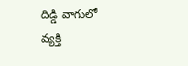దిడ్డి వాగులో వ్యక్తి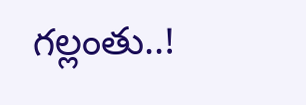గల్లంతు..!